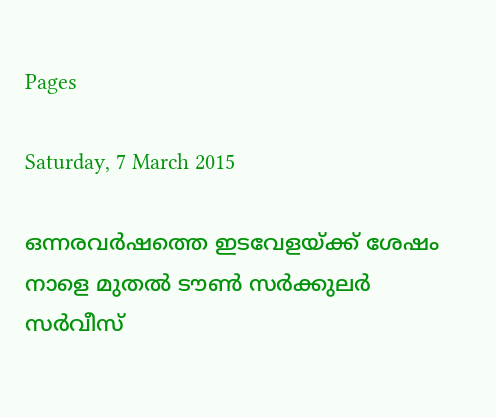Pages

Saturday, 7 March 2015

ഒന്നരവര്‍ഷത്തെ ഇടവേളയ്‌ക്ക്‌ ശേഷം നാളെ മുതല്‍ ടൗണ്‍ സര്‍ക്കുലര്‍ സര്‍വീസ്‌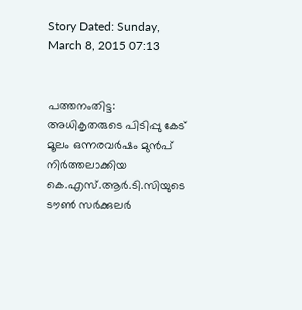Story Dated: Sunday, March 8, 2015 07:13


പത്തനംതിട്ട: അധികൃതരുടെ പിടിപ്പു കേട്‌ മൂലം ഒന്നരവര്‍ഷം മുന്‍പ്‌ നിര്‍ത്തലാക്കിയ കെ.എസ്‌.ആര്‍.ടി.സിയുടെ ടൗണ്‍ സര്‍ക്കുലര്‍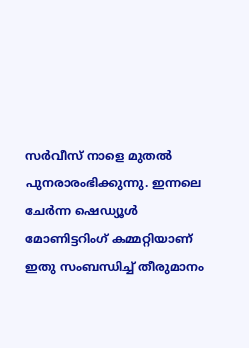സര്‍വീസ്‌ നാളെ മുതല്‍ പുനരാരംഭിക്കുന്നു. ഇന്നലെ ചേര്‍ന്ന ഷെഡ്യൂള്‍ മോണിട്ടറിംഗ്‌ കമ്മറ്റിയാണ്‌ ഇതു സംബന്ധിച്ച്‌ തീരുമാനം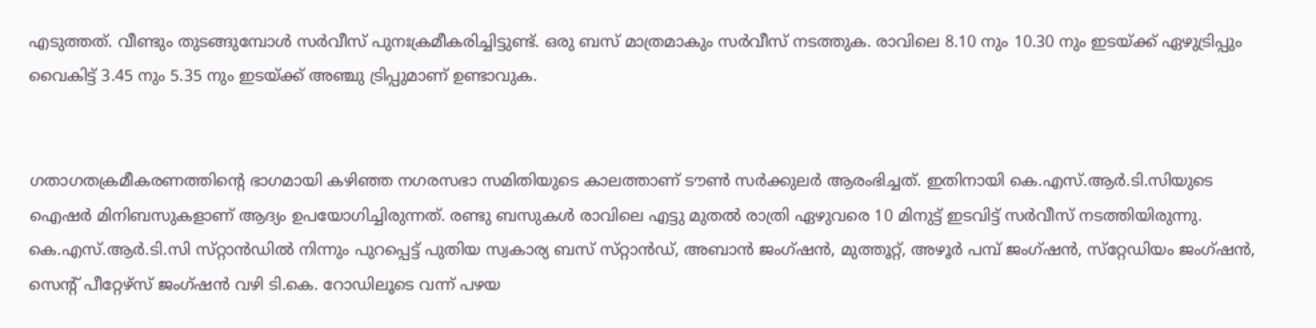എടുത്തത്‌. വീണ്ടും തുടങ്ങുമ്പോള്‍ സര്‍വീസ്‌ പുനഃക്രമീകരിച്ചിട്ടുണ്ട്‌. ഒരു ബസ്‌ മാത്രമാകും സര്‍വീസ്‌ നടത്തുക. രാവിലെ 8.10 നും 10.30 നും ഇടയ്‌ക്ക്‌ ഏഴുട്രിപ്പും വൈകിട്ട്‌ 3.45 നും 5.35 നും ഇടയ്‌ക്ക്‌ അഞ്ചു ട്രിപ്പുമാണ്‌ ഉണ്ടാവുക.


ഗതാഗതക്രമീകരണത്തിന്റെ ഭാഗമായി കഴിഞ്ഞ നഗരസഭാ സമിതിയുടെ കാലത്താണ്‌ ടൗണ്‍ സര്‍ക്കുലര്‍ ആരംഭിച്ചത്‌. ഇതിനായി കെ.എസ്‌.ആര്‍.ടി.സിയുടെ ഐഷര്‍ മിനിബസുകളാണ്‌ ആദ്യം ഉപയോഗിച്ചിരുന്നത്‌. രണ്ടു ബസുകള്‍ രാവിലെ എട്ടു മുതല്‍ രാത്രി ഏഴുവരെ 10 മിനുട്ട്‌ ഇടവിട്ട്‌ സര്‍വീസ്‌ നടത്തിയിരുന്നു. കെ.എസ്‌.ആര്‍.ടി.സി സ്‌റ്റാന്‍ഡില്‍ നിന്നും പുറപ്പെട്ട്‌ പുതിയ സ്വകാര്യ ബസ്‌ സ്‌റ്റാന്‍ഡ്‌, അബാന്‍ ജംഗ്‌ഷന്‍, മുത്തൂറ്റ്‌, അഴൂര്‍ പമ്പ്‌ ജംഗ്‌ഷന്‍, സ്‌റ്റേഡിയം ജംഗ്‌ഷന്‍, സെന്റ്‌ പീറ്റേഴ്‌സ്‌ ജംഗ്‌ഷന്‍ വഴി ടി.കെ. റോഡിലൂടെ വന്ന്‌ പഴയ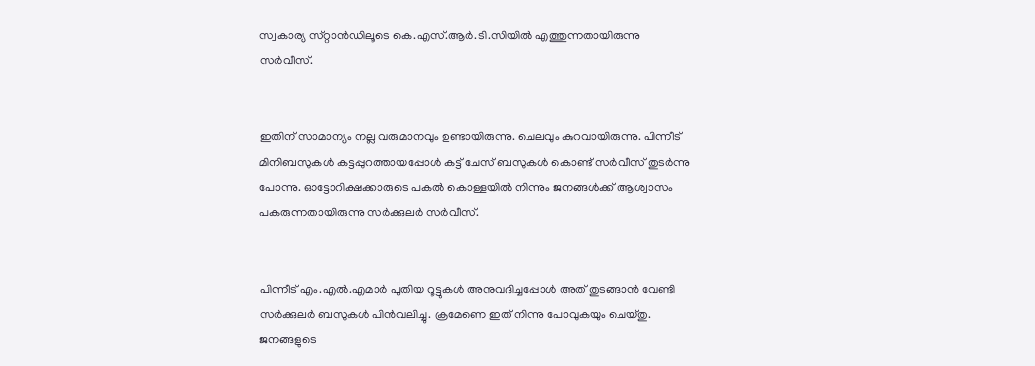സ്വകാര്യ സ്‌റ്റാന്‍ഡിലൂടെ കെ.എസ്‌.ആര്‍.ടി.സിയില്‍ എത്തുന്നതായിരുന്നു സര്‍വീസ്‌.


ഇതിന്‌ സാമാന്യം നല്ല വരുമാനവും ഉണ്ടായിരുന്നു. ചെലവും കുറവായിരുന്നു. പിന്നീട്‌ മിനിബസുകള്‍ കട്ടപ്പുറത്തായപ്പോള്‍ കട്ട്‌ ചേസ്‌ ബസുകള്‍ കൊണ്ട്‌ സര്‍വീസ്‌ തുടര്‍ന്നു പോന്നു. ഓട്ടോറിക്ഷക്കാരുടെ പകല്‍ കൊള്ളയില്‍ നിന്നും ജനങ്ങള്‍ക്ക്‌ ആശ്വാസം പകരുന്നതായിരുന്നു സര്‍ക്കുലര്‍ സര്‍വീസ്‌.


പിന്നീട്‌ എം.എല്‍.എമാര്‍ പുതിയ റൂട്ടുകള്‍ അനുവദിച്ചപ്പോള്‍ അത്‌ തുടങ്ങാന്‍ വേണ്ടി സര്‍ക്കുലര്‍ ബസുകള്‍ പിന്‍വലിച്ചു. ക്രമേണെ ഇത്‌ നിന്നു പോവുകയും ചെയ്‌തു. ജനങ്ങളുടെ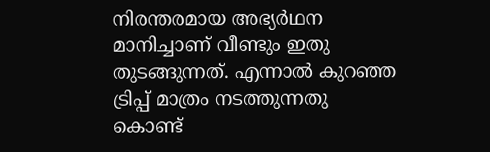നിരന്തരമായ അഭ്യര്‍ഥന മാനിച്ചാണ്‌ വീണ്ടും ഇതു തുടങ്ങുന്നത്‌. എന്നാല്‍ കുറഞ്ഞ ട്രിപ്പ്‌ മാത്രം നടത്തുന്നതു കൊണ്ട്‌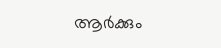ആര്‍ക്കും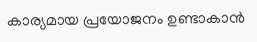കാര്യമായ പ്രയോജനം ഉണ്ടാകാന്‍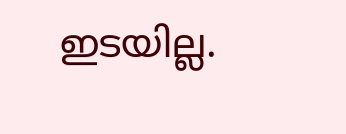ഇടയില്ല.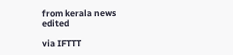from kerala news edited

via IFTTT